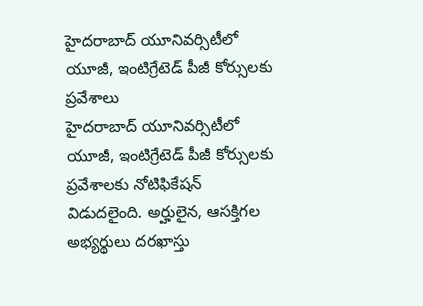హైదరాబాద్ యూనివర్సిటీలో యూజీ, ఇంటిగ్రేటెడ్ పీజీ కోర్సులకు ప్రవేశాలు
హైదరాబాద్ యూనివర్సిటీలో యూజీ, ఇంటిగ్రేటెడ్ పీజీ కోర్సులకు ప్రవేశాలకు నోటిఫికేషన్ విడుదలైంది. అర్హులైన, ఆసక్తిగల అభ్యర్థులు దరఖాస్తు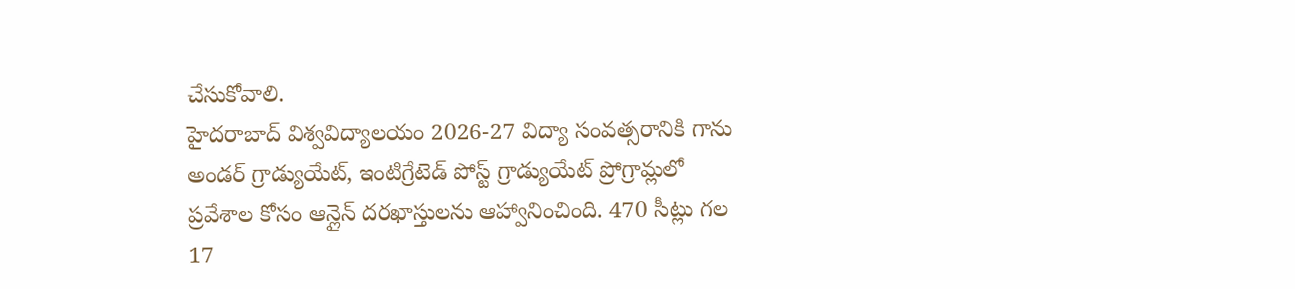చేసుకోవాలి.
హైదరాబాద్ విశ్వవిద్యాలయం 2026-27 విద్యా సంవత్సరానికి గాను అండర్ గ్రాడ్యుయేట్, ఇంటిగ్రేటెడ్ పోస్ట్ గ్రాడ్యుయేట్ ప్రోగ్రామ్లలో ప్రవేశాల కోసం ఆన్లైన్ దరఖాస్తులను ఆహ్వానించింది. 470 సీట్లు గల 17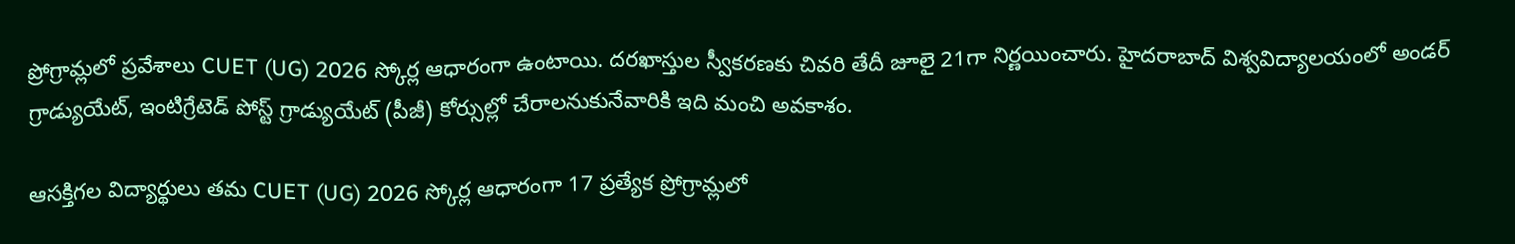ప్రోగ్రామ్లలో ప్రవేశాలు CUET (UG) 2026 స్కోర్ల ఆధారంగా ఉంటాయి. దరఖాస్తుల స్వీకరణకు చివరి తేదీ జూలై 21గా నిర్ణయించారు. హైదరాబాద్ విశ్వవిద్యాలయంలో అండర్ గ్రాడ్యుయేట్, ఇంటిగ్రేటెడ్ పోస్ట్ గ్రాడ్యుయేట్ (పీజీ) కోర్సుల్లో చేరాలనుకునేవారికి ఇది మంచి అవకాశం.

ఆసక్తిగల విద్యార్థులు తమ CUET (UG) 2026 స్కోర్ల ఆధారంగా 17 ప్రత్యేక ప్రోగ్రామ్లలో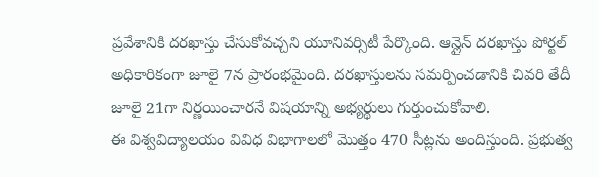ప్రవేశానికి దరఖాస్తు చేసుకోవచ్చని యూనివర్సిటీ పేర్కొంది. ఆన్లైన్ దరఖాస్తు పోర్టల్ అధికారికంగా జూలై 7న ప్రారంభమైంది. దరఖాస్తులను సమర్పించడానికి చివరి తేదీ జూలై 21గా నిర్ణయించారనే విషయాన్ని అభ్యర్థులు గుర్తుంచుకోవాలి.
ఈ విశ్వవిద్యాలయం వివిధ విభాగాలలో మొత్తం 470 సీట్లను అందిస్తుంది. ప్రభుత్వ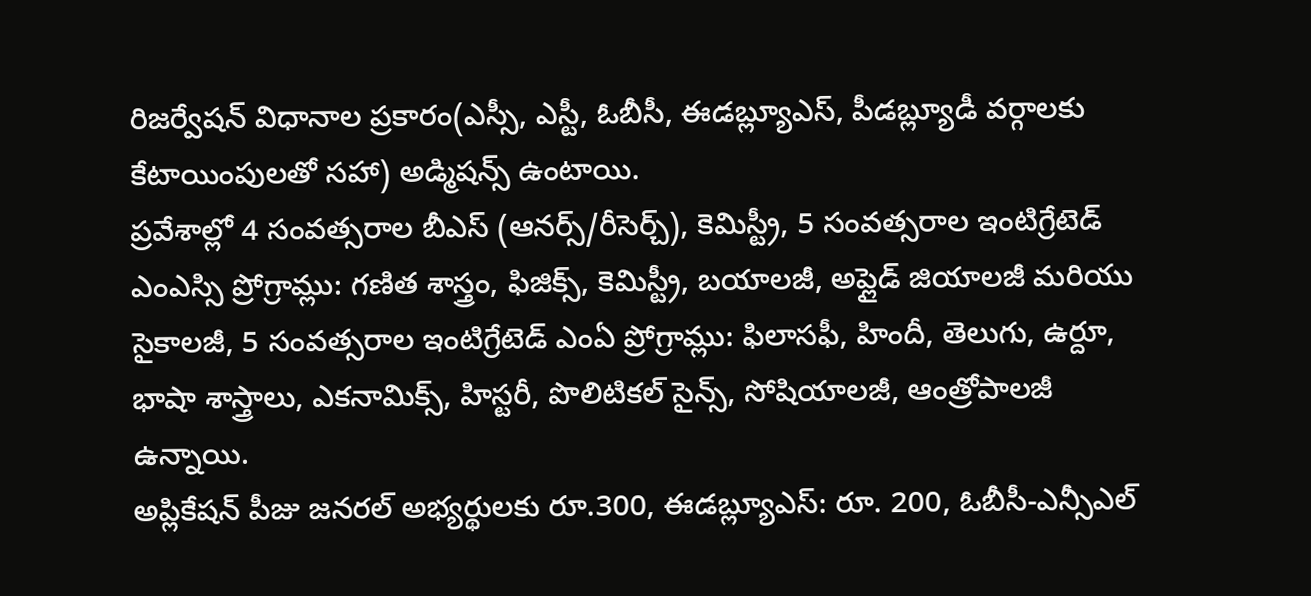రిజర్వేషన్ విధానాల ప్రకారం(ఎస్సీ, ఎస్టీ, ఓబీసీ, ఈడబ్ల్యూఎస్, పీడబ్ల్యూడీ వర్గాలకు కేటాయింపులతో సహా) అడ్మిషన్స్ ఉంటాయి.
ప్రవేశాల్లో 4 సంవత్సరాల బీఎస్ (ఆనర్స్/రీసెర్చ్), కెమిస్ట్రీ, 5 సంవత్సరాల ఇంటిగ్రేటెడ్ ఎంఎస్సి ప్రోగ్రామ్లు: గణిత శాస్త్రం, ఫిజిక్స్, కెమిస్ట్రీ, బయాలజీ, అప్లైడ్ జియాలజీ మరియు సైకాలజీ, 5 సంవత్సరాల ఇంటిగ్రేటెడ్ ఎంఏ ప్రోగ్రామ్లు: ఫిలాసఫీ, హిందీ, తెలుగు, ఉర్దూ, భాషా శాస్త్రాలు, ఎకనామిక్స్, హిస్టరీ, పొలిటికల్ సైన్స్, సోషియాలజీ, ఆంత్రోపాలజీ ఉన్నాయి.
అప్లికేషన్ పీజు జనరల్ అభ్యర్థులకు రూ.300, ఈడబ్ల్యూఎస్: రూ. 200, ఓబీసీ-ఎన్సీఎల్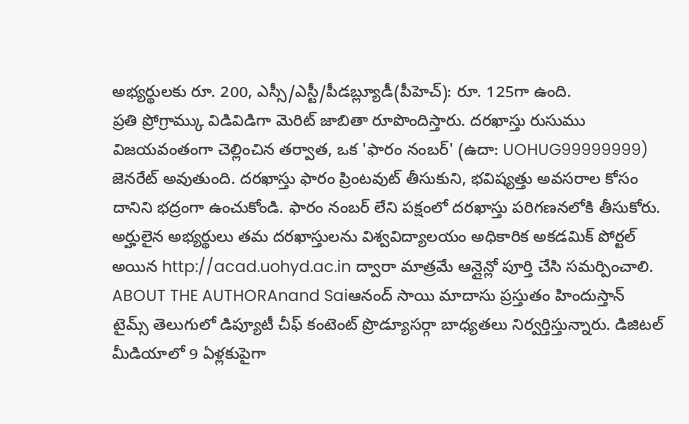అభ్యర్థులకు రూ. 200, ఎస్సీ/ఎస్టీ/పీడబ్ల్యూడీ(పీహెచ్): రూ. 125గా ఉంది.
ప్రతి ప్రోగ్రామ్కు విడివిడిగా మెరిట్ జాబితా రూపొందిస్తారు. దరఖాస్తు రుసుము విజయవంతంగా చెల్లించిన తర్వాత, ఒక 'ఫారం నంబర్' (ఉదా: UOHUG99999999) జెనరేట్ అవుతుంది. దరఖాస్తు ఫారం ప్రింటవుట్ తీసుకుని, భవిష్యత్తు అవసరాల కోసం దానిని భద్రంగా ఉంచుకోండి. ఫారం నంబర్ లేని పక్షంలో దరఖాస్తు పరిగణనలోకి తీసుకోరు.
అర్హులైన అభ్యర్థులు తమ దరఖాస్తులను విశ్వవిద్యాలయం అధికారిక అకడమిక్ పోర్టల్ అయిన http://acad.uohyd.ac.in ద్వారా మాత్రమే ఆన్లైన్లో పూర్తి చేసి సమర్పించాలి.
ABOUT THE AUTHORAnand Saiఆనంద్ సాయి మాదాసు ప్రస్తుతం హిందుస్తాన్ టైమ్స్ తెలుగులో డిప్యూటీ చీఫ్ కంటెంట్ ప్రొడ్యూసర్గా బాధ్యతలు నిర్వర్తిస్తున్నారు. డిజిటల్ మీడియాలో 9 ఏళ్లకుపైగా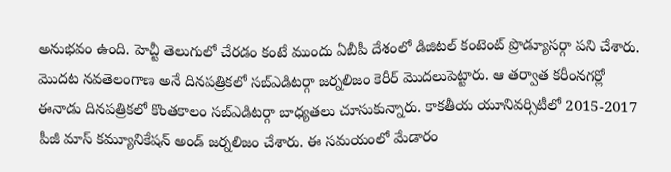అనుభవం ఉంది. హెచ్టీ తెలుగులో చేరడం కంటే ముందు ఏబీపీ దేశంలో డిజిటల్ కంటెంట్ ప్రొడ్యూసర్గా పని చేశారు. మెుదట నవతెలంగాణ అనే దినపత్రికలో సబ్ఎడిటర్గా జర్నలిజం కెరీర్ మెుదలుపెట్టారు. ఆ తర్వాత కరీంనగర్లో ఈనాడు దినపత్రికలో కొంతకాలం సబ్ఎడిటర్గా బాధ్యతలు చూసుకున్నారు. కాకతీయ యూనివర్సిటీలో 2015-2017 పీజీ మాస్ కమ్యూనికేషన్ అండ్ జర్నలిజం చేశారు. ఈ సమయంలో మేడారం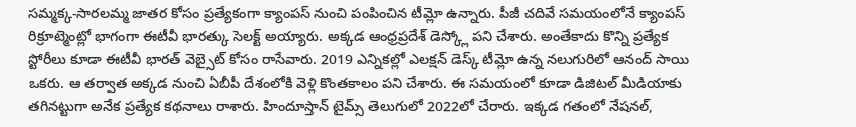సమ్మక్క-సారలమ్మ జాతర కోసం ప్రత్యేకంగా క్యాంపస్ నుంచి పంపించిన టీమ్లో ఉన్నారు. పీజీ చదివే సమయంలోనే క్యాంపస్ రిక్రూట్మెంట్లో భాగంగా ఈటీవీ భారత్కు సెలక్ట్ అయ్యారు. అక్కడ ఆంధ్రప్రదేశ్ డెస్క్లో పని చేశారు. అంతేకాదు కొన్ని ప్రత్యేక స్టోరీలు కూడా ఈటీవీ భారత్ వెబ్సైట్ కోసం రాసేవారు. 2019 ఎన్నికల్లో ఎలక్షన్ డెస్క్ టీమ్లో ఉన్న నలుగురిలో ఆనంద్ సాయి ఒకరు. ఆ తర్వాత అక్కడ నుంచి ఏబీపీ దేశంలోకి వెళ్లి కొంతకాలం పని చేశారు. ఈ సమయంలో కూడా డిజిటల్ మీడియాకు తగినట్టుగా అనేక ప్రత్యేక కథనాలు రాశారు. హిందూస్తాన్ టైమ్స్ తెలుగులో 2022లో చేరారు. ఇక్కడ గతంలో నేషనల్,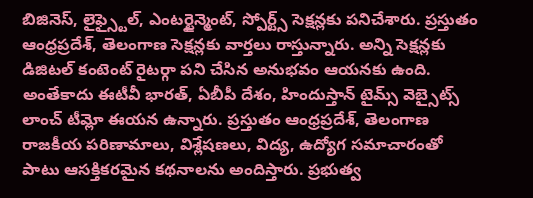బిజినెస్, లైఫ్స్టైల్, ఎంటర్టైన్మెంట్, స్పోర్ట్స్ సెక్షన్లకు పనిచేశారు. ప్రస్తుతం ఆంధ్రప్రదేశ్, తెలంగాణ సెక్షన్లకు వార్తలు రాస్తున్నారు. అన్ని సెక్షన్లకు డిజిటల్ కంటెంట్ రైటర్గా పని చేసిన అనుభవం ఆయనకు ఉంది. అంతేకాదు ఈటీవీ భారత్, ఏబీపీ దేశం, హిందుస్తాన్ టైమ్స్ వెబ్సైట్స్ లాంచ్ టీమ్లో ఈయన ఉన్నారు. ప్రస్తుతం ఆంధ్రప్రదేశ్, తెలంగాణ రాజకీయ పరిణామాలు, విశ్లేషణలు, విద్య, ఉద్యోగ సమాచారంతో పాటు ఆసక్తికరమైన కథనాలను అందిస్తారు. ప్రభుత్వ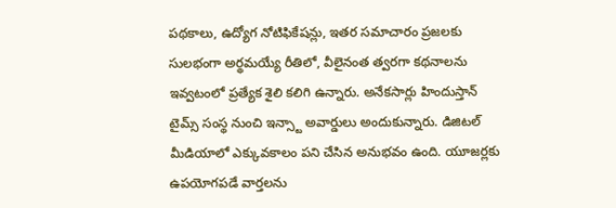పథకాలు, ఉద్యోగ నోటిఫికేషన్లు, ఇతర సమాచారం ప్రజలకు సులభంగా అర్థమయ్యే రీతిలో, వీలైనంత త్వరగా కథనాలను ఇవ్వటంలో ప్రత్యేక శైలి కలిగి ఉన్నారు. అనేకసార్లు హిందుస్తాన్ టైమ్స్ సంస్థ నుంచి ఇన్స్టా అవార్డులు అందుకున్నారు. డిజిటల్ మీడియాలో ఎక్కువకాలం పని చేసిన అనుభవం ఉంది. యూజర్లకు ఉపయోగపడే వార్తలను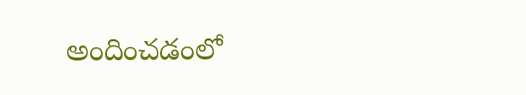అందించడంలో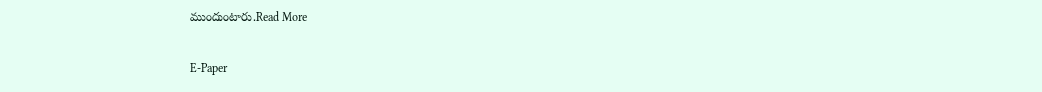ముందుంటారు.Read More

E-Paper